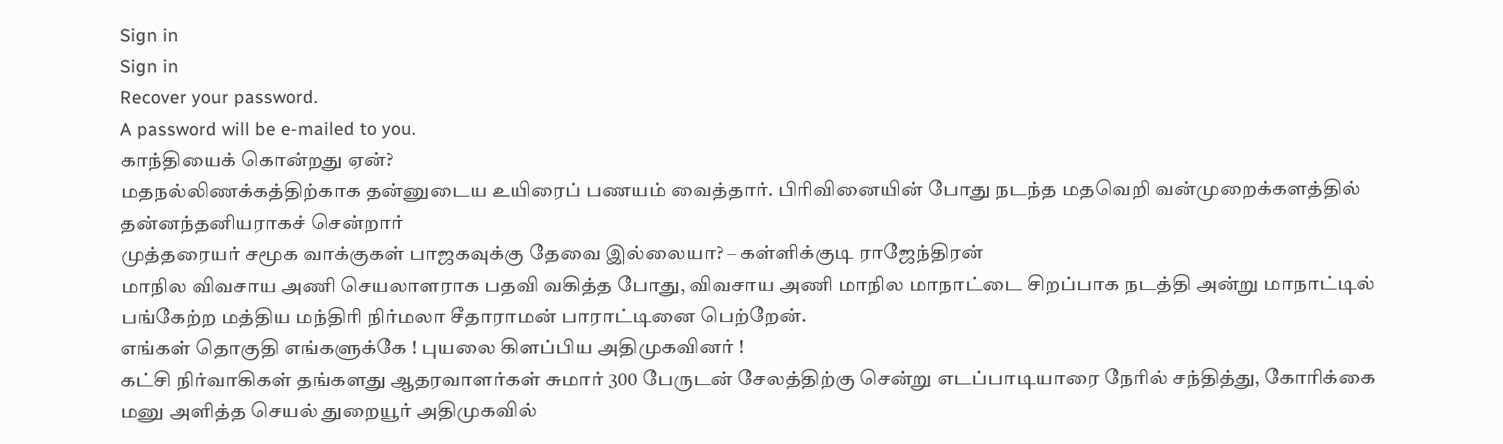Sign in
Sign in
Recover your password.
A password will be e-mailed to you.
காந்தியைக் கொன்றது ஏன்?
மதநல்லிணக்கத்திற்காக தன்னுடைய உயிரைப் பணயம் வைத்தார். பிரிவினையின் போது நடந்த மதவெறி வன்முறைக்களத்தில் தன்னந்தனியராகச் சென்றார்
முத்தரையர் சமூக வாக்குகள் பாஜகவுக்கு தேவை இல்லையா? – கள்ளிக்குடி ராஜேந்திரன்
மாநில விவசாய அணி செயலாளராக பதவி வகித்த போது, விவசாய அணி மாநில மாநாட்டை சிறப்பாக நடத்தி அன்று மாநாட்டில் பங்கேற்ற மத்திய மந்திரி நிர்மலா சீதாராமன் பாராட்டினை பெற்றேன்.
எங்கள் தொகுதி எங்களுக்கே ! புயலை கிளப்பிய அதிமுகவினர் !
கட்சி நிர்வாகிகள் தங்களது ஆதரவாளர்கள் சுமார் 300 பேருடன் சேலத்திற்கு சென்று எடப்பாடியாரை நேரில் சந்தித்து, கோரிக்கை மனு அளித்த செயல் துறையூர் அதிமுகவில்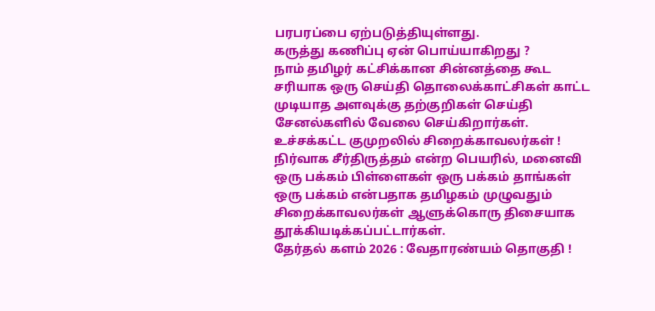பரபரப்பை ஏற்படுத்தியுள்ளது.
கருத்து கணிப்பு ஏன் பொய்யாகிறது ?
நாம் தமிழர் கட்சிக்கான சின்னத்தை கூட சரியாக ஒரு செய்தி தொலைக்காட்சிகள் காட்ட முடியாத அளவுக்கு தற்குறிகள் செய்தி சேனல்களில் வேலை செய்கிறார்கள்.
உச்சக்கட்ட குமுறலில் சிறைக்காவலர்கள் !
நிர்வாக சீர்திருத்தம் என்ற பெயரில், மனைவி ஒரு பக்கம் பிள்ளைகள் ஒரு பக்கம் தாங்கள் ஒரு பக்கம் என்பதாக தமிழகம் முழுவதும் சிறைக்காவலர்கள் ஆளுக்கொரு திசையாக தூக்கியடிக்கப்பட்டார்கள்.
தேர்தல் களம் 2026 : வேதாரண்யம் தொகுதி !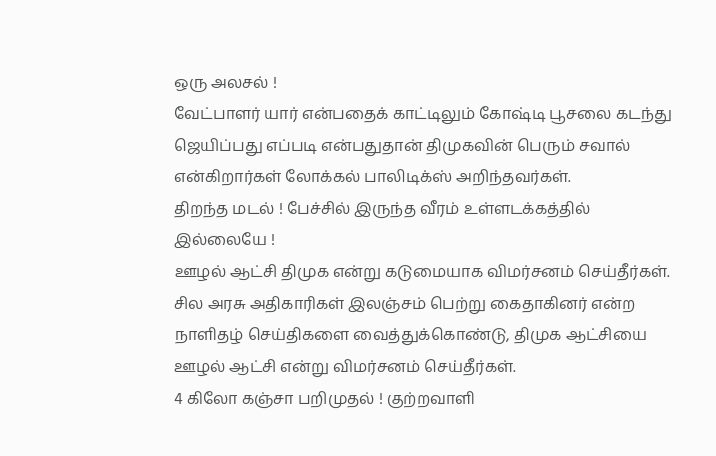ஒரு அலசல் !
வேட்பாளர் யார் என்பதைக் காட்டிலும் கோஷ்டி பூசலை கடந்து ஜெயிப்பது எப்படி என்பதுதான் திமுகவின் பெரும் சவால் என்கிறார்கள் லோக்கல் பாலிடிக்ஸ் அறிந்தவர்கள்.
திறந்த மடல் ! பேச்சில் இருந்த வீரம் உள்ளடக்கத்தில் இல்லையே !
ஊழல் ஆட்சி திமுக என்று கடுமையாக விமர்சனம் செய்தீர்கள். சில அரசு அதிகாரிகள் இலஞ்சம் பெற்று கைதாகினர் என்ற நாளிதழ் செய்திகளை வைத்துக்கொண்டு, திமுக ஆட்சியை ஊழல் ஆட்சி என்று விமர்சனம் செய்தீர்கள்.
4 கிலோ கஞ்சா பறிமுதல் ! குற்றவாளி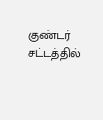குண்டர் சட்டத்தில்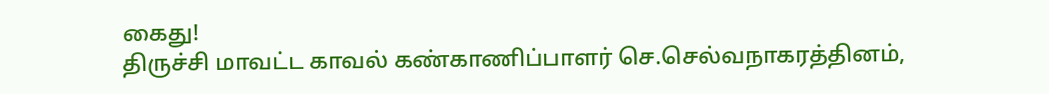கைது!
திருச்சி மாவட்ட காவல் கண்காணிப்பாளர் செ.செல்வநாகரத்தினம்,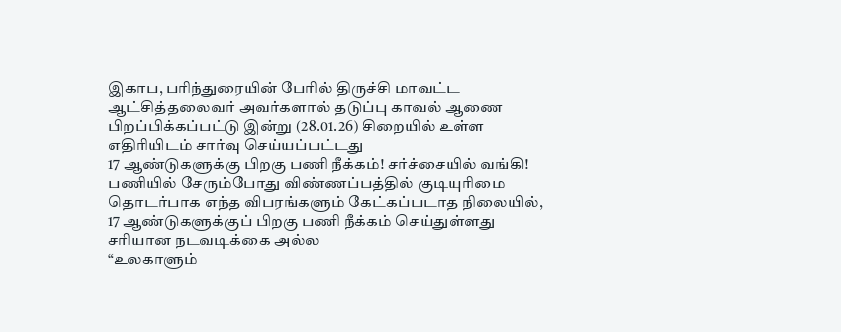இகாப, பரிந்துரையின் பேரில் திருச்சி மாவட்ட ஆட்சித்தலைவர் அவர்களால் தடுப்பு காவல் ஆணை பிறப்பிக்கப்பட்டு இன்று (28.01.26) சிறையில் உள்ள எதிரியிடம் சார்வு செய்யப்பட்டது
17 ஆண்டுகளுக்கு பிறகு பணி நீக்கம்! சர்ச்சையில் வங்கி!
பணியில் சேரும்போது விண்ணப்பத்தில் குடியுரிமை தொடர்பாக எந்த விபரங்களும் கேட்கப்படாத நிலையில், 17 ஆண்டுகளுக்குப் பிறகு பணி நீக்கம் செய்துள்ளது சரியான நடவடிக்கை அல்ல
“உலகாளும்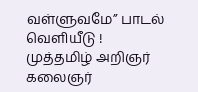வள்ளுவமே” பாடல் வெளியீடு !
முத்தமிழ் அறிஞர் கலைஞர்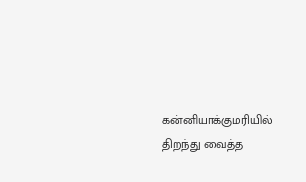கன்னியாக்குமரியில் திறந்து வைத்த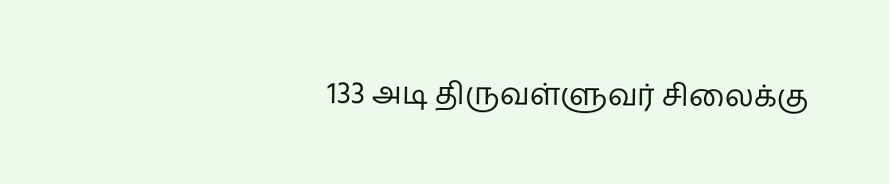133 அடி திருவள்ளுவர் சிலைக்கு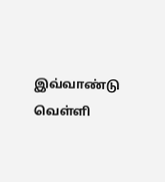இவ்வாண்டு வெள்ளி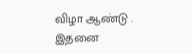விழா ஆண்டு . இதனை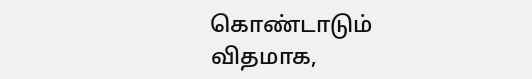கொண்டாடும் விதமாக,